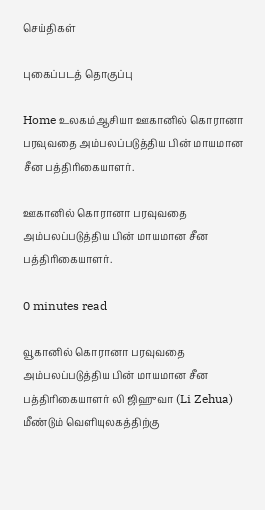செய்திகள்

புகைப்படத் தொகுப்பு

Home உலகம்ஆசியா ஊகானில் கொரானா பரவுவதை அம்பலப்படுத்திய பின் மாயமான சீன பத்திரிகையாளர்.

ஊகானில் கொரானா பரவுவதை அம்பலப்படுத்திய பின் மாயமான சீன பத்திரிகையாளர்.

0 minutes read

வூகானில் கொரானா பரவுவதை அம்பலப்படுத்திய பின் மாயமான சீன பத்திரிகையாளர் லி ஜிஹுவா (Li Zehua) மீண்டும் வெளியுலகத்திற்கு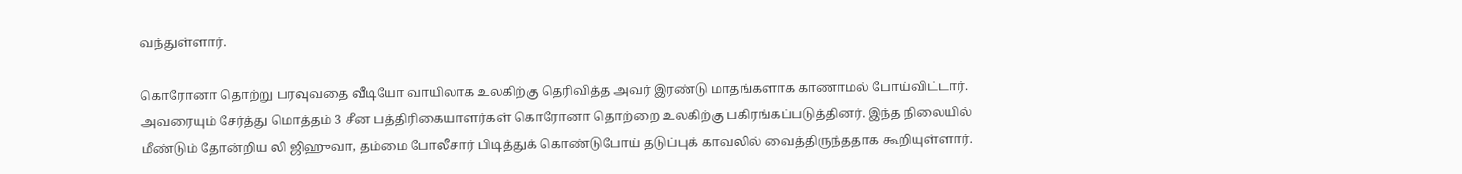வந்துள்ளார்.

கொரோனா தொற்று பரவுவதை வீடியோ வாயிலாக உலகிற்கு தெரிவித்த அவர் இரண்டு மாதங்களாக காணாமல் போய்விட்டார். அவரையும் சேர்த்து மொத்தம் 3 சீன பத்திரிகையாளர்கள் கொரோனா தொற்றை உலகிற்கு பகிரங்கப்படுத்தினர். இந்த நிலையில் மீண்டும் தோன்றிய லி ஜிஹுவா, தம்மை போலீசார் பிடித்துக் கொண்டுபோய் தடுப்புக் காவலில் வைத்திருந்ததாக கூறியுள்ளார்.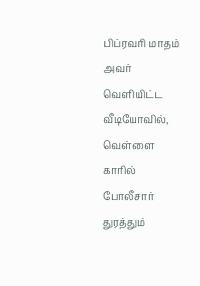பிப்ரவரி மாதம் அவர் வெளியிட்ட வீடியோவில், வெள்ளை காரில் போலீசார் துரத்தும்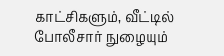காட்சிகளும், வீட்டில் போலீசார் நுழையும்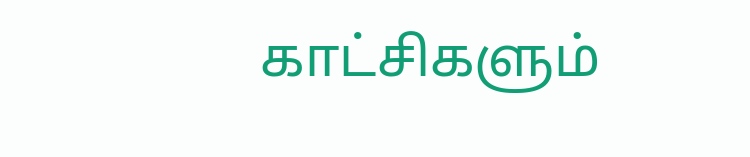காட்சிகளும்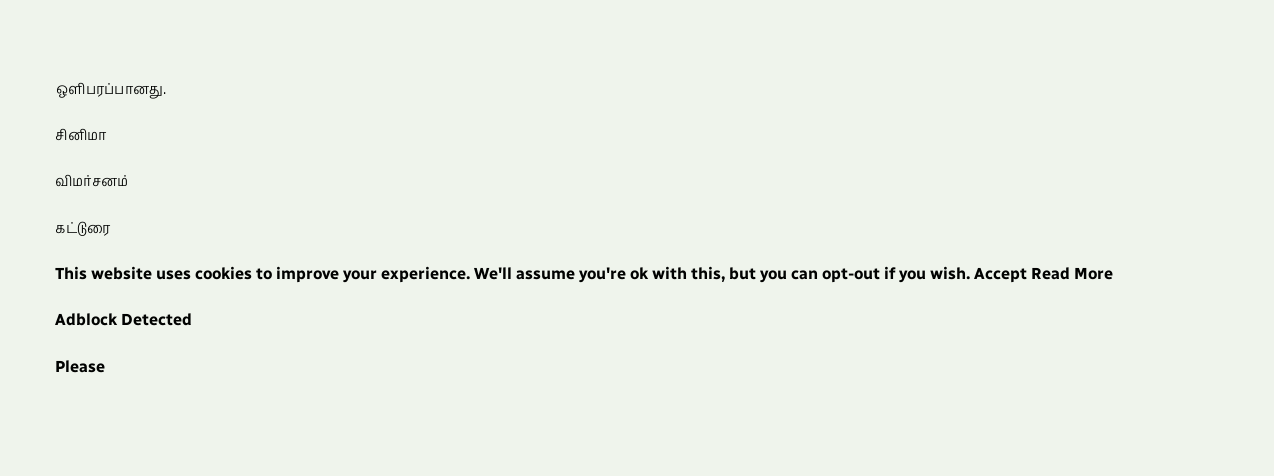ஒளிபரப்பானது.

சினிமா

விமர்சனம்

கட்டுரை

This website uses cookies to improve your experience. We'll assume you're ok with this, but you can opt-out if you wish. Accept Read More

Adblock Detected

Please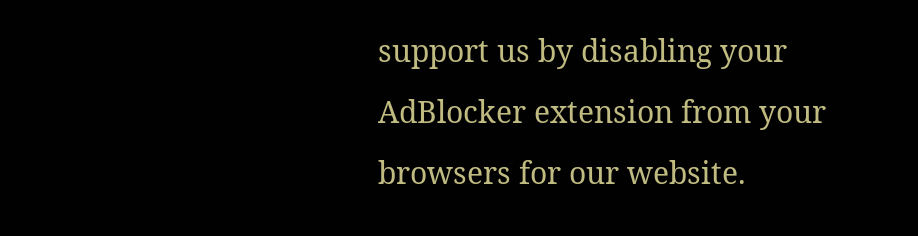support us by disabling your AdBlocker extension from your browsers for our website.